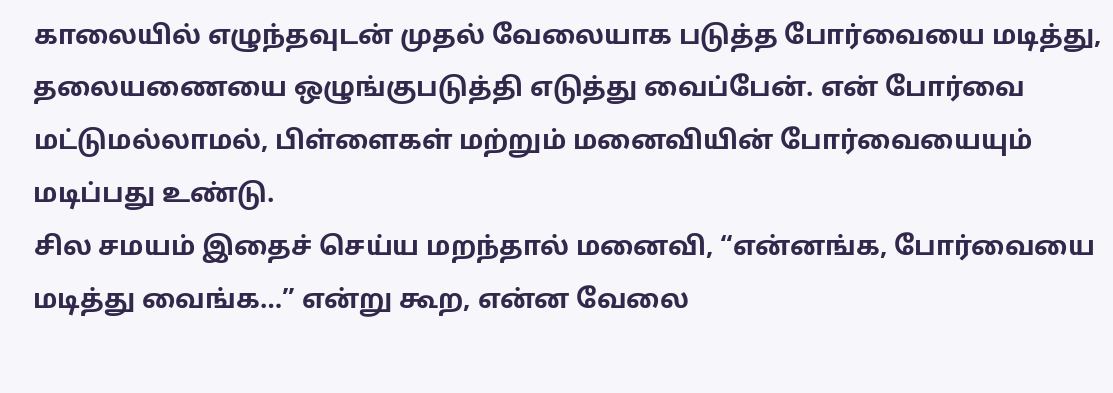காலையில் எழுந்தவுடன் முதல் வேலையாக படுத்த போர்வையை மடித்து, தலையணையை ஒழுங்குபடுத்தி எடுத்து வைப்பேன். என் போர்வை மட்டுமல்லாமல், பிள்ளைகள் மற்றும் மனைவியின் போர்வையையும் மடிப்பது உண்டு.
சில சமயம் இதைச் செய்ய மறந்தால் மனைவி, “என்னங்க, போர்வையை மடித்து வைங்க…” என்று கூற, என்ன வேலை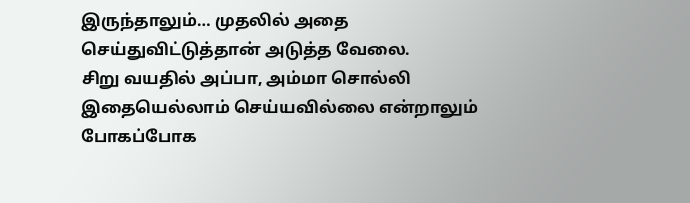இருந்தாலும்… முதலில் அதை செய்துவிட்டுத்தான் அடுத்த வேலை.
சிறு வயதில் அப்பா, அம்மா சொல்லி இதையெல்லாம் செய்யவில்லை என்றாலும் போகப்போக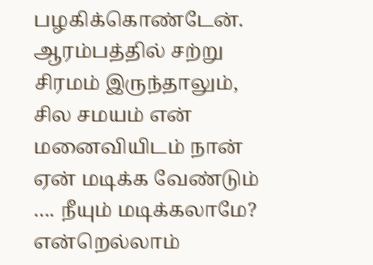பழகிக்கொண்டேன். ஆரம்பத்தில் சற்று சிரமம் இருந்தாலும்,
சில சமயம் என் மனைவியிடம் நான் ஏன் மடிக்க வேண்டும் …. நீயும் மடிக்கலாமே? என்றெல்லாம்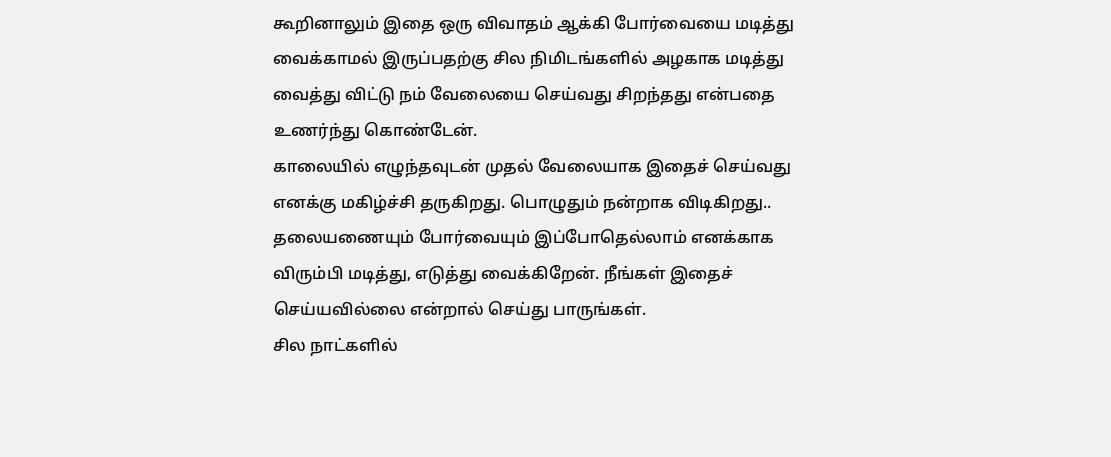கூறினாலும் இதை ஒரு விவாதம் ஆக்கி போர்வையை மடித்து வைக்காமல் இருப்பதற்கு சில நிமிடங்களில் அழகாக மடித்து வைத்து விட்டு நம் வேலையை செய்வது சிறந்தது என்பதை உணர்ந்து கொண்டேன்.
காலையில் எழுந்தவுடன் முதல் வேலையாக இதைச் செய்வது எனக்கு மகிழ்ச்சி தருகிறது. பொழுதும் நன்றாக விடிகிறது..
தலையணையும் போர்வையும் இப்போதெல்லாம் எனக்காக விரும்பி மடித்து, எடுத்து வைக்கிறேன். நீங்கள் இதைச் செய்யவில்லை என்றால் செய்து பாருங்கள்.
சில நாட்களில்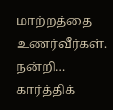மாற்றத்தை உணர்வீர்கள்.
நன்றி…
கார்த்திக்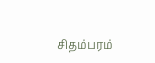சிதம்பரம்